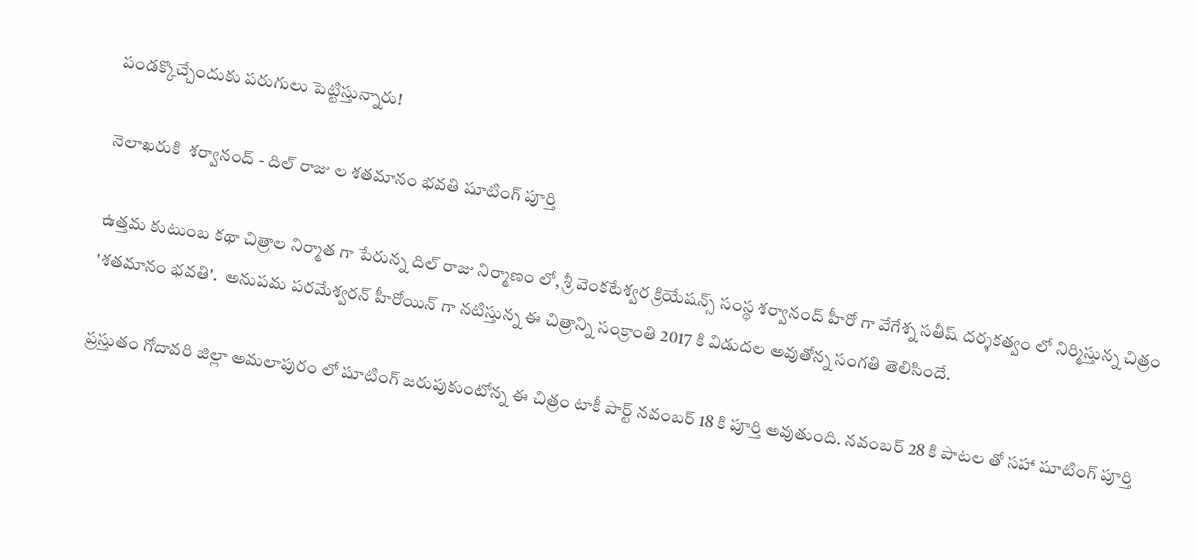పండక్కొచ్చేందుకు పరుగులు పెట్టిస్తున్నారు!

నెలాఖరుకి  శర్వానంద్ - దిల్ రాజు ల శతమానం భవతి షూటింగ్ పూర్తి

ఉత్తమ కుటుంబ కథా చిత్రాల నిర్మాత గా పేరున్న దిల్ రాజు నిర్మాణం లో, శ్రీ వెంకటేశ్వర క్రియేషన్స్ సంస్థ శర్వానంద్ హీరో గా వేగేశ్న సతీష్ దర్శకత్వం లో నిర్మిస్తున్న చిత్రం 'శతమానం భవతి'.  అనుపమ పరమేశ్వరన్ హీరోయిన్ గా నటిస్తున్న ఈ చిత్రాన్ని సంక్రాంతి 2017 కి విడుదల అవుతోన్న సంగతి తెలిసిందే.

ప్రస్తుతం గోదావరి జిల్లా అమలాపురం లో షూటింగ్ జరుపుకుంటోన్న ఈ చిత్రం టాకీ పార్ట్ నవంబర్ 18 కి పూర్తి అవుతుంది. నవంబర్ 28 కి పాటల తో సహా షూటింగ్ పూర్తి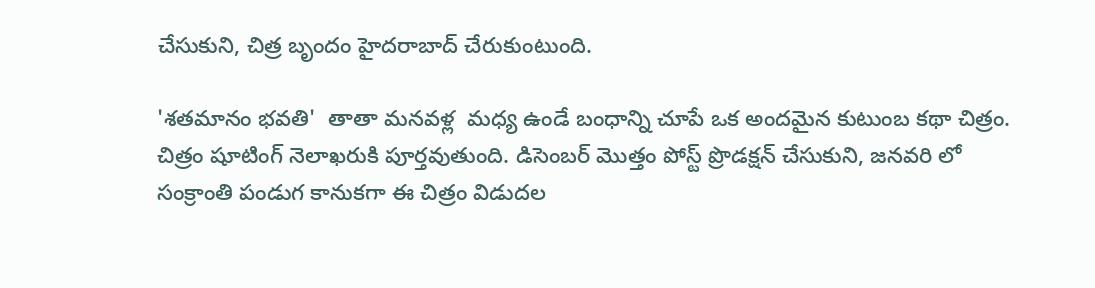చేసుకుని, చిత్ర బృందం హైదరాబాద్ చేరుకుంటుంది.

'శతమానం భవతి'  తాతా మనవళ్ల  మధ్య ఉండే బంధాన్ని చూపే ఒక అందమైన కుటుంబ కథా చిత్రం. చిత్రం షూటింగ్ నెలాఖరుకి పూర్తవుతుంది. డిసెంబర్ మొత్తం పోస్ట్ ప్రొడక్షన్ చేసుకుని, జనవరి లో సంక్రాంతి పండుగ కానుకగా ఈ చిత్రం విడుదల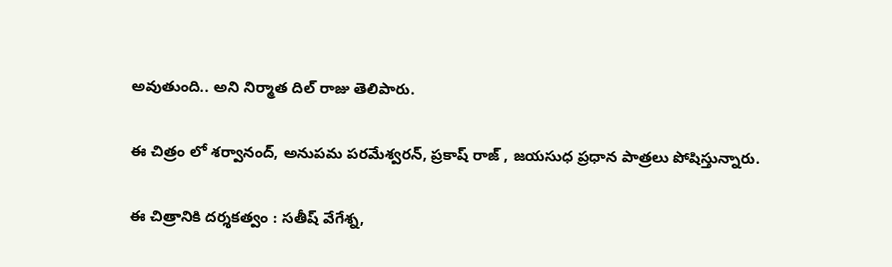అవుతుంది.. అని నిర్మాత దిల్ రాజు తెలిపారు.

ఈ చిత్రం లో శర్వానంద్, అనుపమ పరమేశ్వరన్, ప్రకాష్ రాజ్ , జయసుధ ప్రధాన పాత్రలు పోషిస్తున్నారు.

ఈ చిత్రానికి దర్శకత్వం : సతీష్ వేగేశ్న,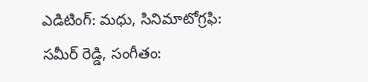ఎడిటింగ్: మధు, సినిమాటోగ్రఫి: సమీర్ రెడ్డి, సంగీతం: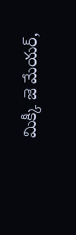మిక్కీ జె మేయర్,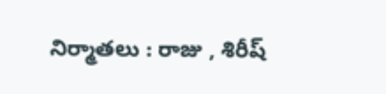నిర్మాతలు : రాజు , శిరీష్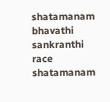shatamanam bhavathi
sankranthi race
shatamanam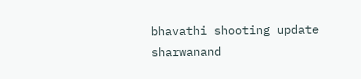bhavathi shooting update
sharwanand